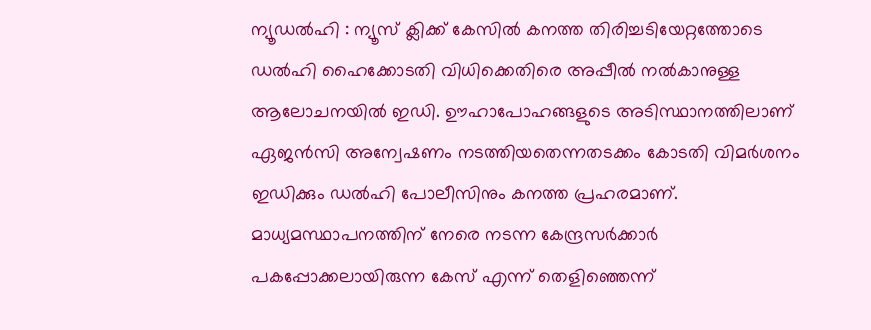ന്യൂഡൽഹി : ന്യൂസ് ക്ലിക്ക് കേസിൽ കനത്ത തിരിച്ചടിയേറ്റത്തോടെ ഡൽഹി ഹൈക്കോടതി വിധിക്കെതിരെ അപ്പീൽ നൽകാനുള്ള ആലോചനയിൽ ഇഡി. ഊഹാപോഹങ്ങളുടെ അടിസ്ഥാനത്തിലാണ് ഏജൻസി അന്വേഷണം നടത്തിയതെന്നതടക്കം കോടതി വിമർശനം ഇഡിക്കും ഡൽഹി പോലീസിനും കനത്ത പ്രഹരമാണ്. മാധ്യമസ്ഥാപനത്തിന് നേരെ നടന്ന കേന്ദ്രസർക്കാർ പകപ്പോക്കലായിരുന്ന കേസ് എന്ന് തെളിഞ്ഞെന്ന്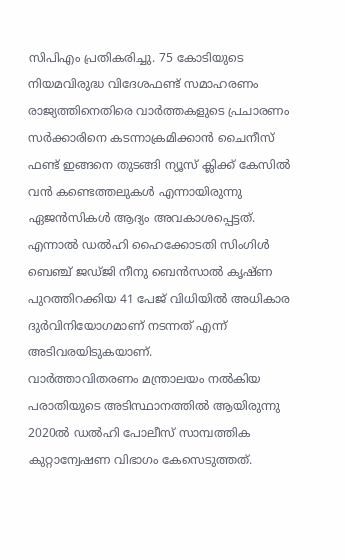സിപിഎം പ്രതികരിച്ചു. 75 കോടിയുടെ നിയമവിരുദ്ധ വിദേശഫണ്ട് സമാഹരണം രാജ്യത്തിനെതിരെ വാർത്തകളുടെ പ്രചാരണം സർക്കാരിനെ കടന്നാക്രമിക്കാൻ ചൈനീസ് ഫണ്ട് ഇങ്ങനെ തുടങ്ങി ന്യൂസ് ക്ലിക്ക് കേസിൽ വൻ കണ്ടെത്തലുകൾ എന്നായിരുന്നു ഏജൻസികൾ ആദ്യം അവകാശപ്പെട്ടത്. എന്നാൽ ഡൽഹി ഹൈക്കോടതി സിംഗിൾ ബെഞ്ച് ജഡ്ജി നീനു ബെൻസാൽ കൃഷ്ണ പുറത്തിറക്കിയ 41 പേജ് വിധിയിൽ അധികാര ദുർവിനിയോഗമാണ് നടന്നത് എന്ന് അടിവരയിടുകയാണ്.
വാർത്താവിതരണം മന്ത്രാലയം നൽകിയ പരാതിയുടെ അടിസ്ഥാനത്തിൽ ആയിരുന്നു 2020ൽ ഡൽഹി പോലീസ് സാമ്പത്തിക കുറ്റാന്വേഷണ വിഭാഗം കേസെടുത്തത്.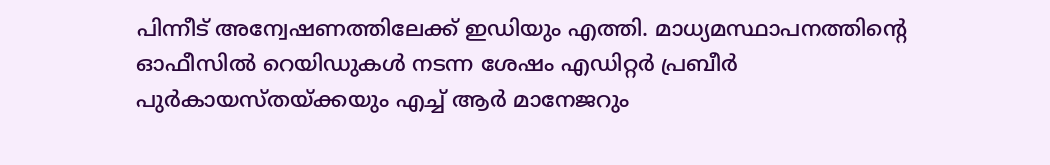പിന്നീട് അന്വേഷണത്തിലേക്ക് ഇഡിയും എത്തി. മാധ്യമസ്ഥാപനത്തിന്റെ ഓഫീസിൽ റെയിഡുകൾ നടന്ന ശേഷം എഡിറ്റർ പ്രബീർ പുർകായസ്തയ്ക്കയും എച്ച് ആർ മാനേജറും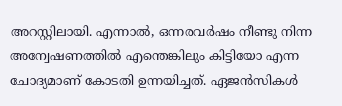അറസ്റ്റിലായി. എന്നാൽ, ഒന്നരവർഷം നീണ്ടു നിന്ന അന്വേഷണത്തിൽ എന്തെങ്കിലും കിട്ടിയോ എന്ന ചോദ്യമാണ് കോടതി ഉന്നയിച്ചത്. ഏജൻസികൾ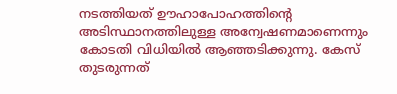നടത്തിയത് ഊഹാപോഹത്തിന്റെ അടിസ്ഥാനത്തിലുള്ള അന്വേഷണമാണെന്നും കോടതി വിധിയിൽ ആഞ്ഞടിക്കുന്നു. കേസ് തുടരുന്നത്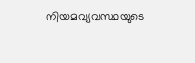നിയമവ്യവസ്ഥയുടെ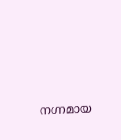നഗ്നമായ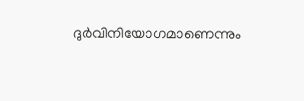ദുർവിനിയോഗമാണെന്നും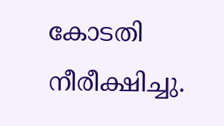കോടതി നീരീക്ഷിച്ചു.